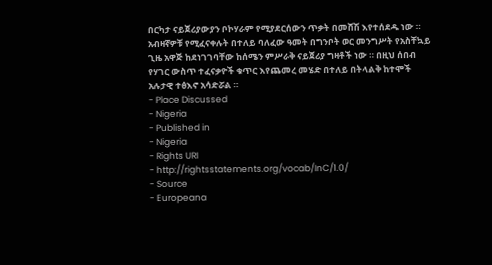በርካታ ናይጀሪያውያን ቦኮሃራም የሚያደርሰውን ጥቃት በመሸሽ እየተሰደዱ ነው ። አብዛኛዎቹ የሚፈናቀሉት በተለይ ባለፈው ዓመት በግንቦት ወር መንግሥት የአስቸኳይ ጊዜ አዋጅ ከደነገገባቸው ከሰሜን ምሥራቅ ናይጀሪያ ግዛቶች ነው ። በዚህ ሰበብ የሃገር ውስጥ ተፈናቃዮች ቁጥር እየጨመረ መሄድ በተለይ በትላልቅ ከተሞች አሉታዊ ተፅእኖ አሳድሯል ።
- Place Discussed
- Nigeria
- Published in
- Nigeria
- Rights URI
- http://rightsstatements.org/vocab/InC/1.0/
- Source
- Europeana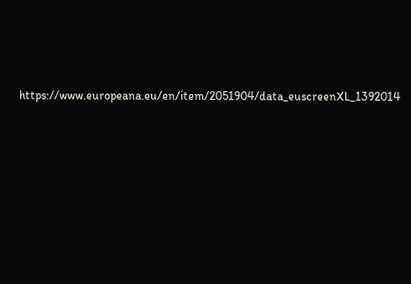https://www.europeana.eu/en/item/2051904/data_euscreenXL_1392014